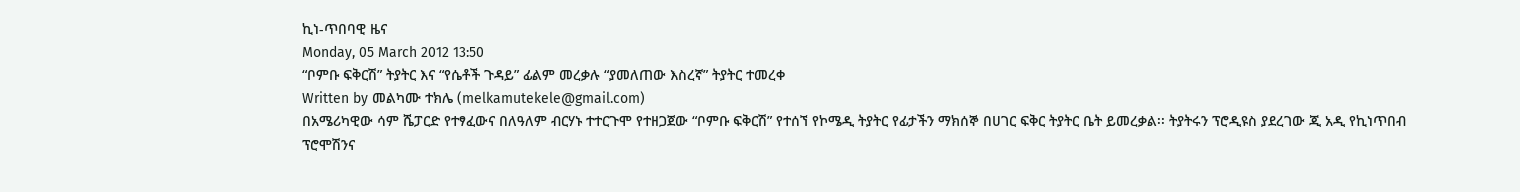ኪነ-ጥበባዊ ዜና
Monday, 05 March 2012 13:50
“ቦምቡ ፍቅርሽ” ትያትር እና “የሴቶች ጉዳይ” ፊልም መረቃሉ “ያመለጠው እስረኛ” ትያትር ተመረቀ
Written by መልካሙ ተክሌ (melkamutekele@gmail.com)
በአሜሪካዊው ሳም ሼፓርድ የተፃፈውና በለዓለም ብርሃኑ ተተርጉሞ የተዘጋጀው “ቦምቡ ፍቅርሽ” የተሰኘ የኮሜዲ ትያትር የፊታችን ማክሰኞ በሀገር ፍቅር ትያትር ቤት ይመረቃል፡፡ ትያትሩን ፕሮዲዩስ ያደረገው ጂ አዲ የኪነጥበብ ፕሮሞሽንና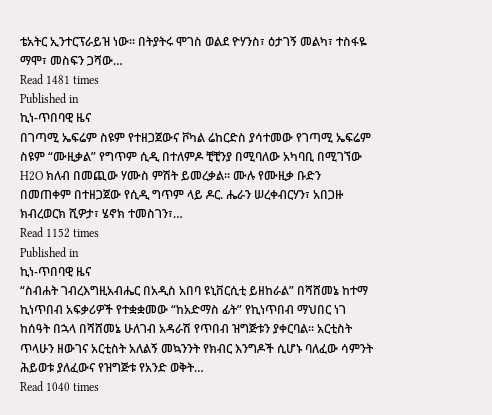ቴአትር ኢንተርፕራይዝ ነው፡፡ በትያትሩ ሞገስ ወልደ ዮሃንስ፣ ዕታገኝ መልካ፣ ተስፋዬ ማሞ፣ መስፍን ጋሻው…
Read 1481 times
Published in
ኪነ-ጥበባዊ ዜና
በገጣሚ ኤፍሬም ስዩም የተዘጋጀውና ቮካል ሬከርድስ ያሳተመው የገጣሚ ኤፍሬም ስዩም “ሙዚቃል” የግጥም ሲዲ በተለምዶ ቺቺንያ በሚባለው አካባቢ በሚገኘው H2O ክለብ በመጪው ሃሙስ ምሽት ይመረቃል፡፡ ሙሉ የሙዚቃ ቡድን በመጠቀም በተዘጋጀው የሲዲ ግጥም ላይ ዶር. ሔራን ሠረቀብርሃን፣ አበጋዙ ክብረወርክ ሺዎታ፣ ሄኖክ ተመስገን፣…
Read 1152 times
Published in
ኪነ-ጥበባዊ ዜና
“ስብሐት ገብረእግዚአብሔር በአዲስ አበባ ዩኒቨርሲቲ ይዘከራል” በሻሸመኔ ከተማ ኪነጥበብ አፍቃሪዎች የተቋቋመው “ከአድማስ ፊት” የኪነጥበብ ማህበር ነገ ከሰዓት በኋላ በሻሸመኔ ሁለገብ አዳራሽ የጥበብ ዝግጅቱን ያቀርባል፡፡ አርቲስት ጥላሁን ዘውገና አርቲስት አለልኝ መኳንንት የክብር እንግዶች ሲሆኑ ባለፈው ሳምንት ሕይወቱ ያለፈውና የዝግጅቱ የአንድ ወቅት…
Read 1040 times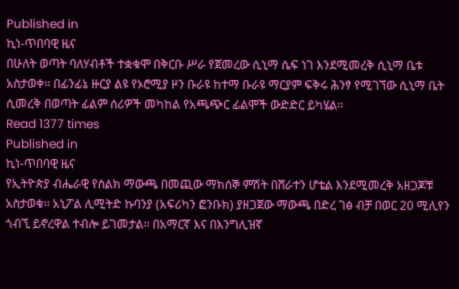Published in
ኪነ-ጥበባዊ ዜና
በሁለት ወጣት ባለሃብቶች ተቋቁሞ በቅርቡ ሥራ የጀመረው ሲኒማ ሴፍ ነገ እንደሚመረቅ ሲኒማ ቤቱ አስታወቀ፡፡ በፊንፊኔ ዙርያ ልዩ የኦሮሚያ ዞን ቡራዩ ከተማ ቡራዩ ማርያም ፍቅሩ ሕንፃ የሚገኘው ሲኒማ ቤት ሲመረቅ በወጣት ፊልም ሰሪዎች መካከል የአጫጭር ፊልሞች ውድድር ይካሄል፡፡
Read 1377 times
Published in
ኪነ-ጥበባዊ ዜና
የኢትዮጵያ ብሔራዊ የስልክ ማውጫ በመጪው ማክሰኞ ምሽት በሸራተን ሆቴል እንደሚመረቅ አዘጋጆቹ አስታወቁ፡፡ አኒፖል ሊሚትድ ኩባንያ (አፍሪካን ፎንቡክ) ያዘጋጀው ማውጫ በድረ ገፅ ብቻ በወር 20 ሚሊየን ጎብኚ ይኖረዋል ተብሎ ይገመታል፡፡ በአማርኛ እና በእንግሊዝኛ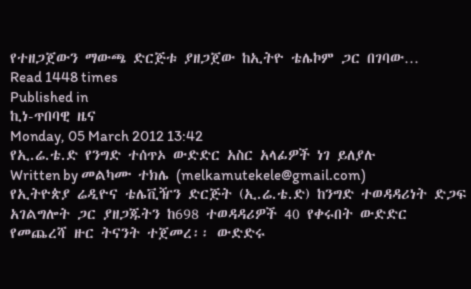የተዘጋጀውን ማውጫ ድርጅቱ ያዘጋጀው ከኢትዮ ቴሌኮም ጋር በገባው…
Read 1448 times
Published in
ኪነ-ጥበባዊ ዜና
Monday, 05 March 2012 13:42
የኢ.ሬ.ቴ.ድ የንግድ ተሰጥኦ ውድድር አስር አላፊዎች ነገ ይለያሉ
Written by መልካሙ ተክሌ (melkamutekele@gmail.com)
የኢትዮጵያ ሬዲዮና ቴሌቪዥን ድርጅት (ኢ.ሬ.ቴ.ድ) ከንግድ ተወዳዳሪነት ድጋፍ አገልግሎት ጋር ያዘጋጁትን ከ698 ተወዳዳሪዎች 40 የቀሩበት ውድድር የመጨረሻ ዙር ትናንት ተጀመረ፡፡ ውድድሩ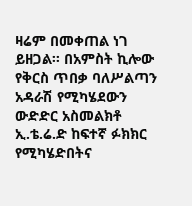ዛሬም በመቀጠል ነገ ይዘጋል፡፡ በአምስት ኪሎው የቅርስ ጥበቃ ባለሥልጣን አዳራሽ የሚካሄደውን ውድድር አስመልክቶ ኢ.ቴ.ሬ.ድ ከፍተኛ ፉክክር የሚካሄድበትና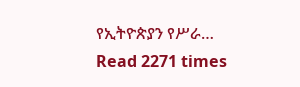የኢትዮጵያን የሥራ…
Read 2271 times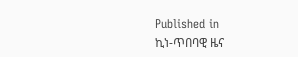Published in
ኪነ-ጥበባዊ ዜና